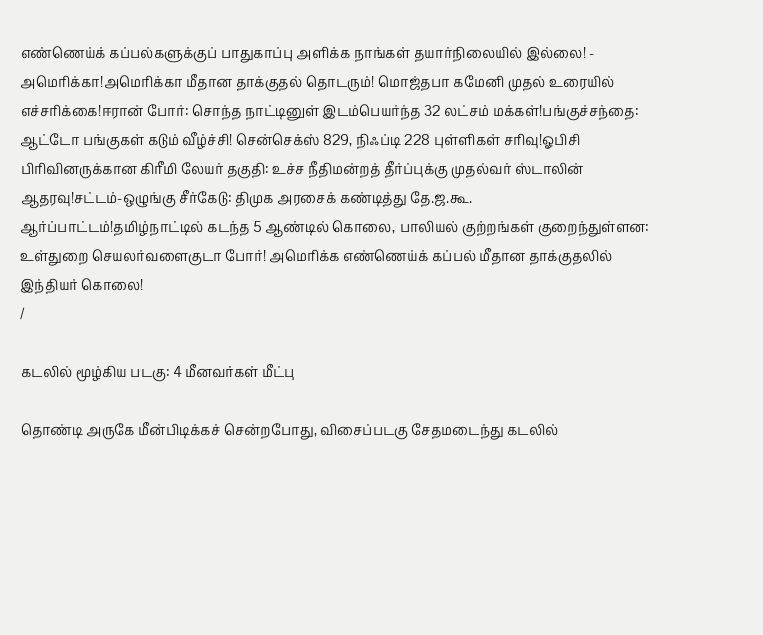எண்ணெய்க் கப்பல்களுக்குப் பாதுகாப்பு அளிக்க நாங்கள் தயார்நிலையில் இல்லை! - அமெரிக்கா!அமெரிக்கா மீதான தாக்குதல் தொடரும்! மொஜ்தபா கமேனி முதல் உரையில் எச்சரிக்கை!ஈரான் போர்: சொந்த நாட்டினுள் இடம்பெயர்ந்த 32 லட்சம் மக்கள்!பங்குச்சந்தை: ஆட்டோ பங்குகள் கடும் வீழ்ச்சி! சென்செக்ஸ் 829, நிஃப்டி 228 புள்ளிகள் சரிவு!ஓபிசி பிரிவினருக்கான கிரீமி லேயர் தகுதி: உச்ச நீதிமன்றத் தீர்ப்புக்கு முதல்வர் ஸ்டாலின் ஆதரவு!சட்டம்-ஒழுங்கு சீர்கேடு: திமுக அரசைக் கண்டித்து தே.ஜ.கூ. ஆர்ப்பாட்டம்!தமிழ்நாட்டில் கடந்த 5 ஆண்டில் கொலை, பாலியல் குற்றங்கள் குறைந்துள்ளன: உள்துறை செயலர்வளைகுடா போர்! அமெரிக்க எண்ணெய்க் கப்பல் மீதான தாக்குதலில் இந்தியர் கொலை!
/

கடலில் மூழ்கிய படகு: 4 மீனவர்கள் மீட்பு

தொண்டி அருகே மீன்பிடிக்கச் சென்றபோது, விசைப்படகு சேதமடைந்து கடலில்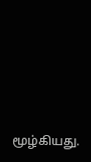மூழ்கியது.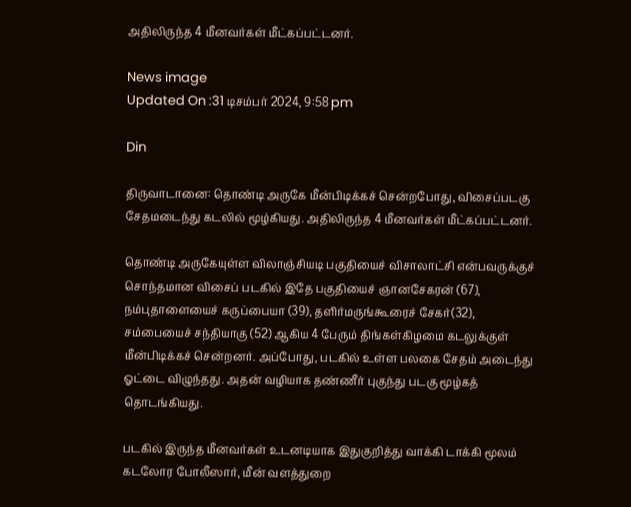அதிலிருந்த 4 மீனவர்கள் மீட்கப்பட்டனர்.

News image
Updated On :31 டிசம்பர் 2024, 9:58 pm

Din

திருவாடானை: தொண்டி அருகே மீன்பிடிக்கச் சென்றபோது, விசைப்படகு சேதமடைந்து கடலில் மூழ்கியது. அதிலிருந்த 4 மீனவர்கள் மீட்கப்பட்டனர்.

தொண்டி அருகேயுள்ள விலாஞ்சியடி பகுதியைச் விசாலாட்சி என்பவருக்குச் சொந்தமான விசைப் படகில் இதே பகுதியைச் ஞானசேகரன் (67), நம்புதாளையைச் கருப்பையா (39), தளிர்மருங்கூரைச் சேகர்(32), சம்பையைச் சந்தியாகு (52) ஆகிய 4 பேரும் திங்கள்கிழமை கடலுக்குள் மீன்பிடிக்கச் சென்றனர். அப்போது, படகில் உள்ள பலகை சேதம் அடைந்து ஓட்டை விழுந்தது. அதன் வழியாக தண்ணீர் புகுந்து படகு மூழ்கத் தொடங்கியது.

படகில் இருந்த மீனவர்கள் உடனடியாக இதுகுறித்து வாக்கி டாக்கி மூலம் கடலோர போலீஸார், மீன் வளத்துறை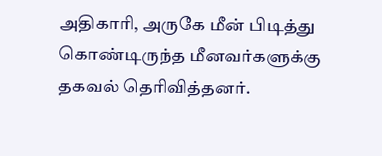அதிகாரி, அருகே மீன் பிடித்து கொண்டிருந்த மீனவர்களுக்கு தகவல் தெரிவித்தனர்.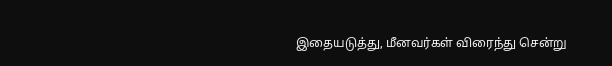இதையடுத்து, மீனவர்கள் விரைந்து சென்று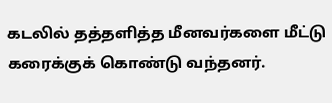கடலில் தத்தளித்த மீனவர்களை மீட்டு கரைக்குக் கொண்டு வந்தனர்.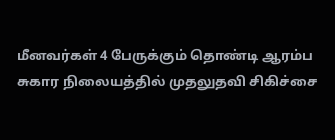மீனவர்கள் 4 பேருக்கும் தொண்டி ஆரம்ப சுகார நிலையத்தில் முதலுதவி சிகிச்சை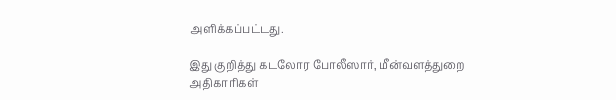அளிக்கப்பட்டது.

இது குறித்து கடலோர போலீஸார், மீன்வளத்துறை அதிகாரிகள்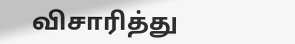விசாரித்து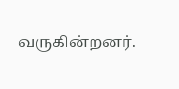வருகின்றனர்.